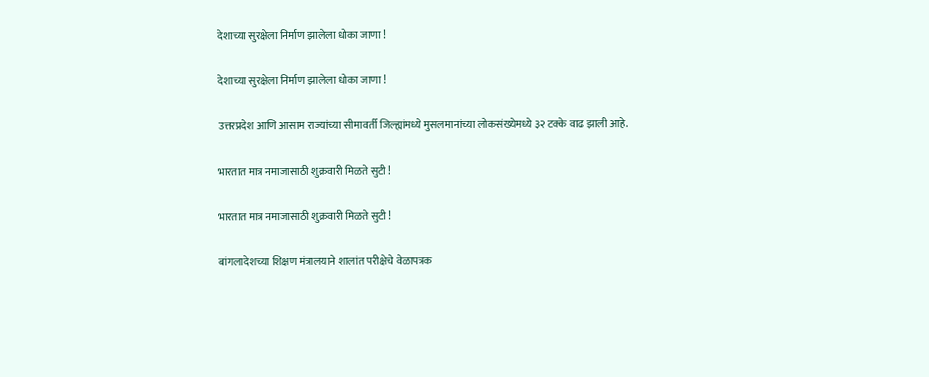देशाच्या सुरक्षेला निर्माण झालेला धोका जाणा !

देशाच्या सुरक्षेला निर्माण झालेला धोका जाणा !

उत्तरप्रदेश आणि आसाम राज्यांच्या सीमावर्ती जिल्ह्यांमध्ये मुसलमानांच्या लोकसंख्येमध्ये ३२ टक्के वाढ झाली आहे.

भारतात मात्र नमाजासाठी शुक्रवारी मिळते सुटी !

भारतात मात्र नमाजासाठी शुक्रवारी मिळते सुटी !

बांगलादेशच्या शिक्षण मंत्रालयाने शालांत परीक्षेचे वेळापत्रक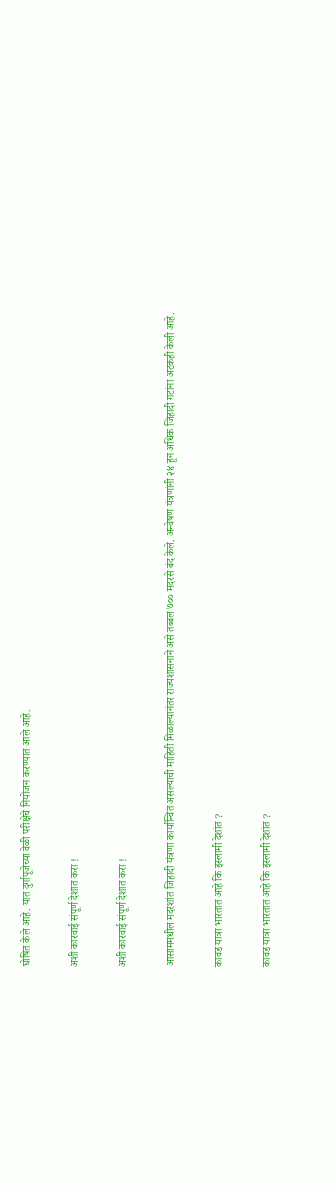घोषित केले आहे. यात दुर्गापूजेच्या वेळी परीक्षेचे नियोजन करण्यात आले आहे.

अशी कारवाई संपूर्ण देशात करा !

अशी कारवाई संपूर्ण देशात करा !

आसाममधील मदरशांत जिहादी यंत्रणा कार्यान्वित असल्याची माहिती मिळाल्यानंतर राज्यशासनाने असे तब्बल ७०० मदरसे बंद केले. अन्वेषण यंत्रणांनी २४ हून अधिक जिहादी गटांना अटकही केली आहे.

कावड यात्रा भारतात आहे कि इस्लामी देशांत ?

कावड यात्रा भारतात आहे कि इस्लामी देशांत ?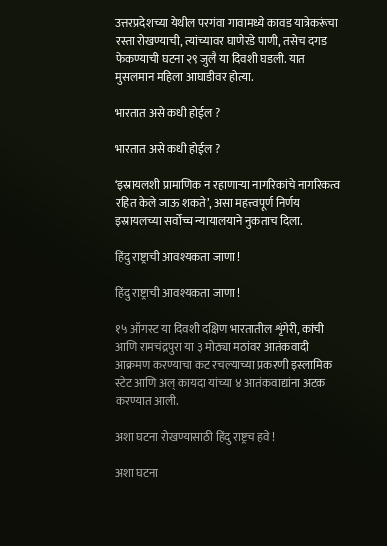उत्तरप्रदेशच्या येथील परगंवा गावामध्ये कावड यात्रेकरूंचा रस्ता रोखण्याची, त्यांच्यावर घाणेरडे पाणी, तसेच दगड फेकण्याची घटना २९ जुलै या दिवशी घडली. यात मुसलमान महिला आघाडीवर होत्या.

भारतात असे कधी होईल ?

भारतात असे कधी होईल ?

‘इस्रायलशी प्रामाणिक न रहाणार्‍या नागरिकांचे नागरिकत्व रहित केले जाऊ शकते’, असा महत्त्वपूर्ण निर्णय इस्रायलच्या सर्वोच्च न्यायालयाने नुकताच दिला.

हिंदु राष्ट्राची आवश्यकता जाणा !

हिंदु राष्ट्राची आवश्यकता जाणा !

१५ ऑगस्ट या दिवशी दक्षिण भारतातील शृंगेरी, कांची आणि रामचंद्रपुरा या ३ मोठ्या मठांवर आतंकवादी आक्रमण करण्याचा कट रचल्याच्या प्रकरणी इस्लामिक स्टेट आणि अल् कायदा यांच्या ४ आतंकवाद्यांना अटक करण्यात आली.

अशा घटना रोखण्यासाठी हिंदु राष्ट्रच हवे !

अशा घटना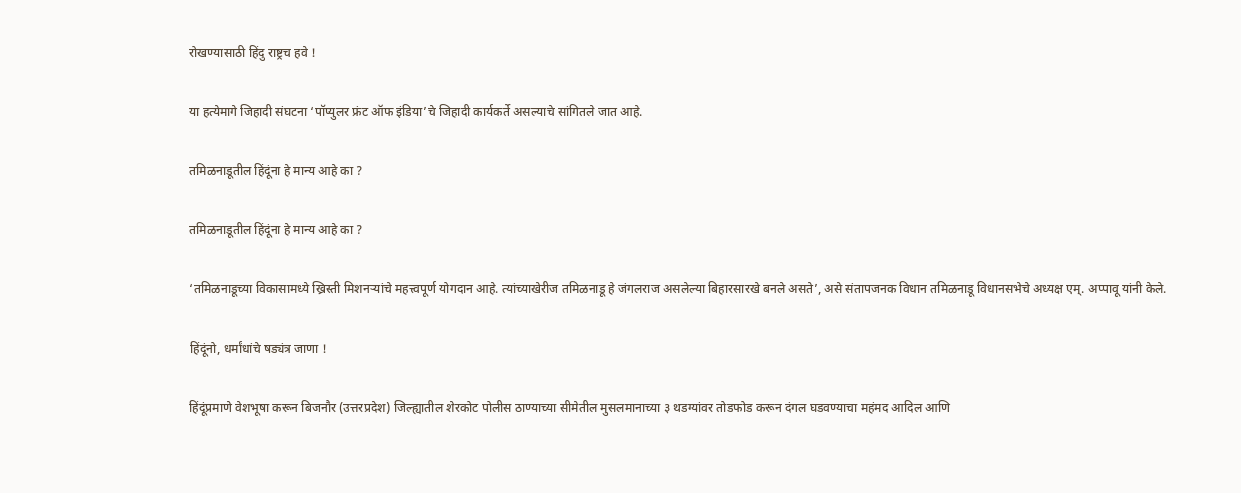रोखण्यासाठी हिंदु राष्ट्रच हवे !

या हत्येमागे जिहादी संघटना ‘पॉप्युलर फ्रंट ऑफ इंडिया’चे जिहादी कार्यकर्ते असल्याचे सांगितले जात आहे.

तमिळनाडूतील हिंदूंना हे मान्य आहे का ?

तमिळनाडूतील हिंदूंना हे मान्य आहे का ?

‘तमिळनाडूच्या विकासामध्ये ख्रिस्ती मिशनर्‍यांचे महत्त्वपूर्ण योगदान आहे. त्यांच्याखेरीज तमिळनाडू हे जंगलराज असलेल्या बिहारसारखे बनले असते’, असे संतापजनक विधान तमिळनाडू विधानसभेचे अध्यक्ष एम्. अप्पावू यांनी केले.

हिंदूंनो, धर्मांधांचे षड्यंत्र जाणा !

हिंदूंप्रमाणे वेशभूषा करून बिजनौर (उत्तरप्रदेश) जिल्ह्यातील शेरकोट पोलीस ठाण्याच्या सीमेतील मुसलमानाच्या ३ थडग्यांवर तोडफोड करून दंगल घडवण्याचा महंमद आदिल आणि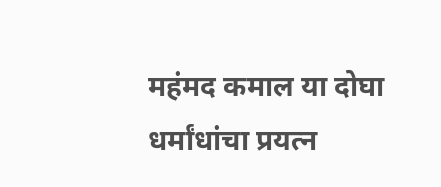महंमद कमाल या दोघा धर्मांधांचा प्रयत्न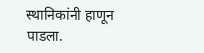स्थानिकांनी हाणून पाडला.